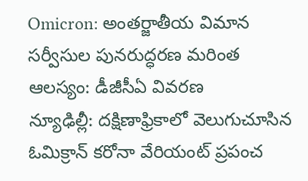Omicron: అంతర్జాతీయ విమాన సర్వీసుల పునరుద్ధరణ మరింత ఆలస్యం: డీజీసీఏ వివరణ
న్యూఢిల్లీ: దక్షిణాఫ్రికాలో వెలుగుచూసిన ఓమిక్రాన్ కరోనా వేరియంట్ ప్రపంచ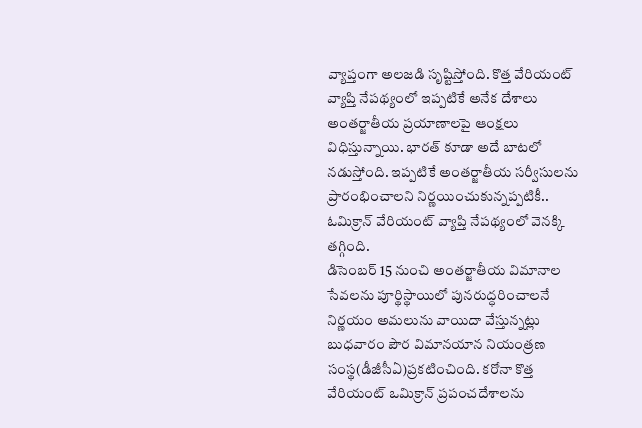వ్యాప్తంగా అలజడి సృష్టిస్తోంది. కొత్త వేరియంట్ వ్యాప్తి నేపథ్యంలో ఇప్పటికే అనేక దేశాలు అంతర్జాతీయ ప్రయాణాలపై ఆంక్షలు విధిస్తున్నాయి. భారత్ కూడా అదే బాటలో నడుస్తోంది. ఇప్పటికే అంతర్జాతీయ సర్వీసులను ప్రారంభించాలని నిర్ణయించుకున్నప్పటికీ.. ఓమిక్రాన్ వేరియంట్ వ్యాప్తి నేపథ్యంలో వెనక్కి తగ్గింది.
డిసెంబర్ 15 నుంచి అంతర్జాతీయ విమానాల సేవలను పూర్థిస్థాయిలో పునరుద్ధరించాలనే నిర్ణయం అమలును వాయిదా వేస్తున్నట్లు బుధవారం పౌర విమానయాన నియంత్రణ సంస్థ(డీజీసీఏ)ప్రకటించింది. కరోనా కొత్త వేరియంట్ ఒమిక్రాన్ ప్రపంచదేశాలను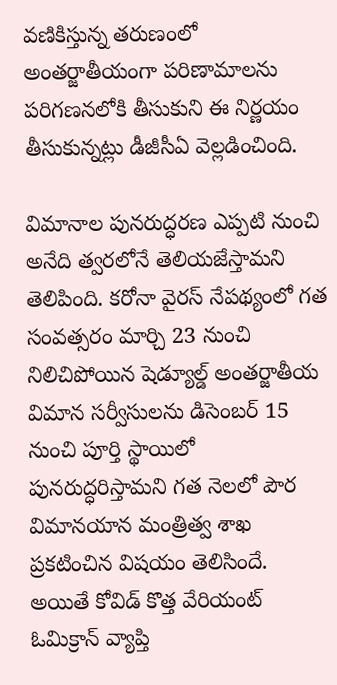వణికిస్తున్న తరుణంలో అంతర్జాతీయంగా పరిణామాలను పరిగణనలోకి తీసుకుని ఈ నిర్ణయం తీసుకున్నట్లు డీజీసీఏ వెల్లడించింది.

విమానాల పునరుద్ధరణ ఎప్పటి నుంచి అనేది త్వరలోనే తెలియజేస్తామని తెలిపింది. కరోనా వైరస్ నేపథ్యంలో గత సంవత్సరం మార్చి 23 నుంచి నిలిచిపోయిన షెడ్యూల్డ్ అంతర్జాతీయ విమాన సర్వీసులను డిసెంబర్ 15 నుంచి పూర్తి స్థాయిలో పునరుద్ధరిస్తామని గత నెలలో పౌర విమానయాన మంత్రిత్వ శాఖ ప్రకటించిన విషయం తెలిసిందే. అయితే కోవిడ్ కొత్త వేరియంట్ ఓమిక్రాన్ వ్యాప్తి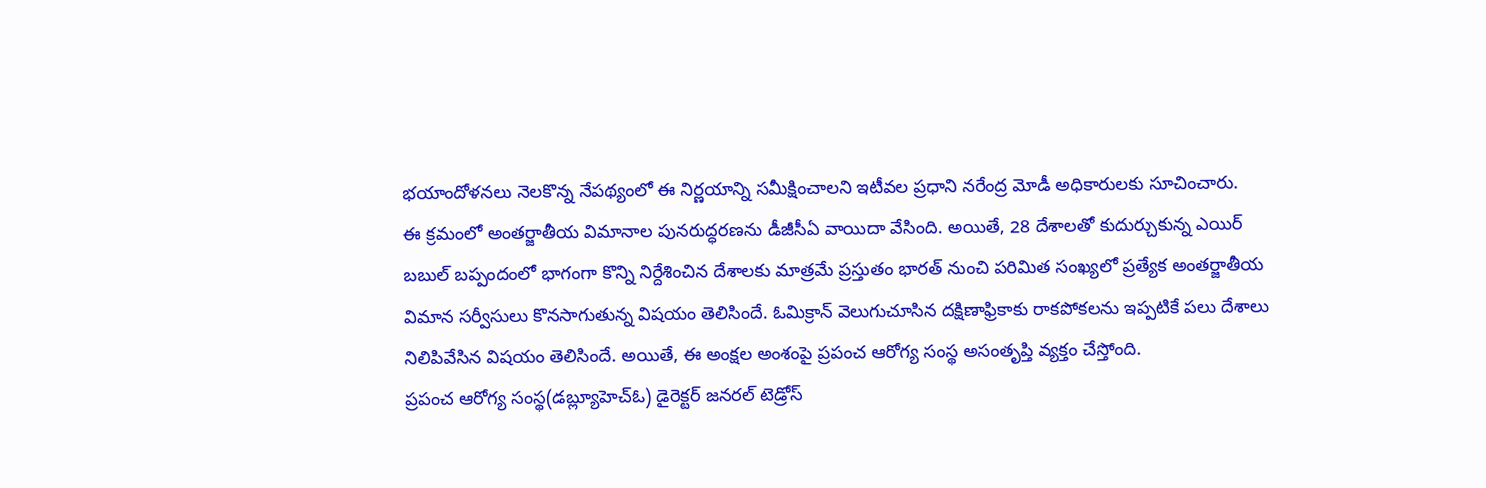భయాందోళనలు నెలకొన్న నేపథ్యంలో ఈ నిర్ణయాన్ని సమీక్షించాలని ఇటీవల ప్రధాని నరేంద్ర మోడీ అధికారులకు సూచించారు.
ఈ క్రమంలో అంతర్జాతీయ విమానాల పునరుద్ధరణను డీజీసీఏ వాయిదా వేసింది. అయితే, 28 దేశాలతో కుదుర్చుకున్న ఎయిర్ బబుల్ బప్పందంలో భాగంగా కొన్ని నిర్దేశించిన దేశాలకు మాత్రమే ప్రస్తుతం భారత్ నుంచి పరిమిత సంఖ్యలో ప్రత్యేక అంతర్జాతీయ విమాన సర్వీసులు కొనసాగుతున్న విషయం తెలిసిందే. ఓమిక్రాన్ వెలుగుచూసిన దక్షిణాఫ్రికాకు రాకపోకలను ఇప్పటికే పలు దేశాలు నిలిపివేసిన విషయం తెలిసిందే. అయితే, ఈ అంక్షల అంశంపై ప్రపంచ ఆరోగ్య సంస్థ అసంతృప్తి వ్యక్తం చేస్తోంది.
ప్రపంచ ఆరోగ్య సంస్థ(డబ్ల్యూహెచ్ఓ) డైరెక్టర్ జనరల్ టెడ్రోస్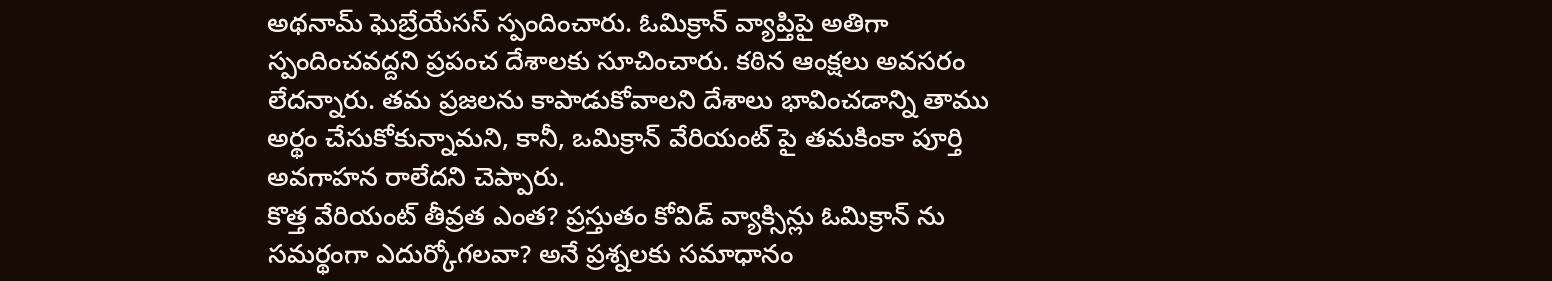అథనామ్ ఘెబ్రేయేసస్ స్పందించారు. ఓమిక్రాన్ వ్యాప్తిపై అతిగా స్పందించవద్దని ప్రపంచ దేశాలకు సూచించారు. కఠిన ఆంక్షలు అవసరం లేదన్నారు. తమ ప్రజలను కాపాడుకోవాలని దేశాలు భావించడాన్ని తాము అర్థం చేసుకోకున్నామని, కానీ, ఒమిక్రాన్ వేరియంట్ పై తమకింకా పూర్తి అవగాహన రాలేదని చెప్పారు.
కొత్త వేరియంట్ తీవ్రత ఎంత? ప్రస్తుతం కోవిడ్ వ్యాక్సిన్లు ఓమిక్రాన్ ను సమర్థంగా ఎదుర్కోగలవా? అనే ప్రశ్నలకు సమాధానం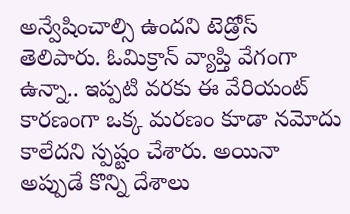అన్వేషించాల్సి ఉందని టెడ్రోస్ తెలిపారు. ఓమిక్రాన్ వ్యాప్తి వేగంగా ఉన్నా.. ఇప్పటి వరకు ఈ వేరియంట్ కారణంగా ఒక్క మరణం కూడా నమోదు కాలేదని స్పష్టం చేశారు. అయినా అప్పుడే కొన్ని దేశాలు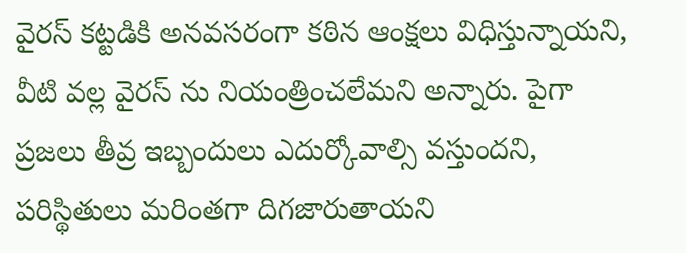వైరస్ కట్టడికి అనవసరంగా కఠిన ఆంక్షలు విధిస్తున్నాయని, వీటి వల్ల వైరస్ ను నియంత్రించలేమని అన్నారు. పైగా ప్రజలు తీవ్ర ఇబ్బందులు ఎదుర్కోవాల్సి వస్తుందని, పరిస్థితులు మరింతగా దిగజారుతాయని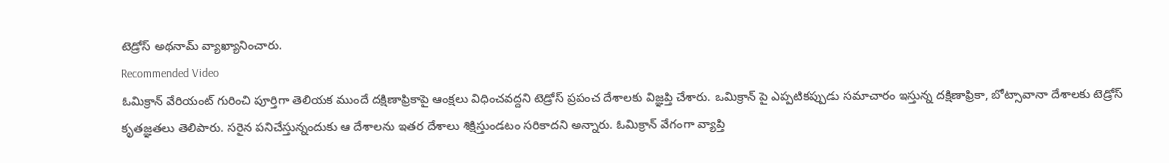టెడ్రోస్ అథనామ్ వ్యాఖ్యానించారు.
Recommended Video
ఓమిక్రాన్ వేరియంట్ గురించి పూర్తిగా తెలియక ముందే దక్షిణాఫ్రికాపై ఆంక్షలు విధించవద్దని టెడ్రోస్ ప్రపంచ దేశాలకు విజ్ఞప్తి చేశారు. ఒమిక్రాన్ పై ఎప్పటికప్పుడు సమాచారం ఇస్తున్న దక్షిణాఫ్రికా, బోట్సావానా దేశాలకు టెడ్రోస్ కృతజ్ఞతలు తెలిపారు. సరైన పనిచేస్తున్నందుకు ఆ దేశాలను ఇతర దేశాలు శిక్షిస్తుండటం సరికాదని అన్నారు. ఓమిక్రాన్ వేగంగా వ్యాప్తి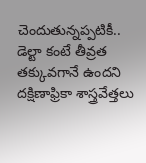చెందుతున్నప్పటికీ.. డెల్టా కంటే తీవ్రత తక్కువగానే ఉందని దక్షిణాఫ్రికా శాస్త్రవేత్తలు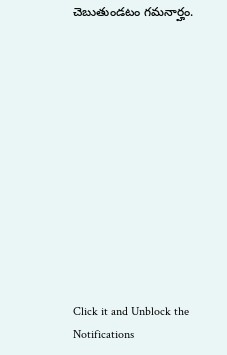చెబుతుండటం గమనార్హం.












Click it and Unblock the Notifications